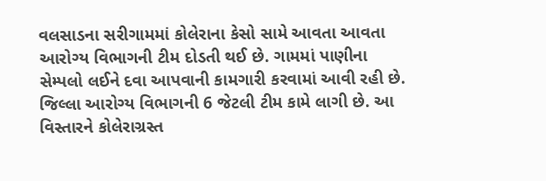વલસાડના સરીગામમાં કોલેરાના કેસો સામે આવતા આવતા આરોગ્ય વિભાગની ટીમ દોડતી થઈ છે. ગામમાં પાણીના સેમ્પલો લઈને દવા આપવાની કામગારી કરવામાં આવી રહી છે. જિલ્લા આરોગ્ય વિભાગની 6 જેટલી ટીમ કામે લાગી છે. આ વિસ્તારને કોલેરાગ્રસ્ત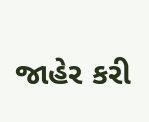જાહેર કરી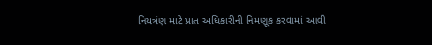નિયત્રંણ માટે પ્રાત અધિકારીની નિમણૂક કરવામાં આવી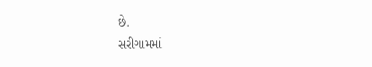છે.
સરીગામમાં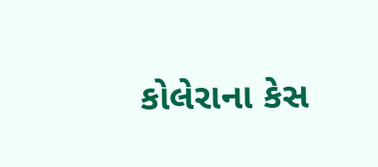કોલેરાના કેસ